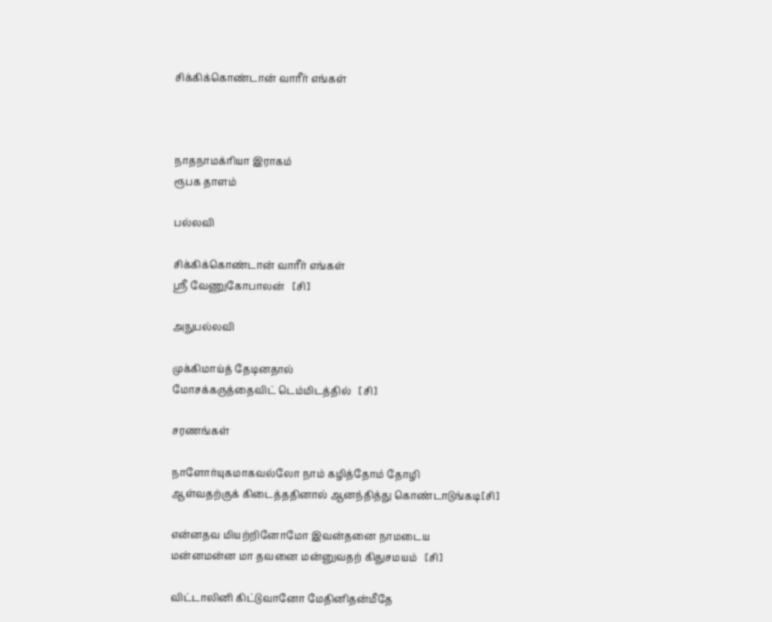சிக்கிக்கொண்டான் வாரீர் எங்கள்



நாதநாமக்ரியா இராகம்
ரூபக தாளம்

பல்லவி

சிக்கிக்கொண்டான் வாரீர் எங்கள்
ஸ்ரீ வேணுகோபாலன்   [சி]

அநுபல்லவி

முக்கிமாய்த் தேடினதால்
மோசக்கருத்தைவிட் டெம்மிடத்தில்   [சி]

சரணங்கள்

நாளோர்யுகமாகவல்லோ நாம் கழித்தோம் தோழி
ஆள்வதற்குக் கிடைத்ததினால் ஆனந்தித்து கொண்டாடுங்கடி[சி]

என்னதவ மியற்றினோமோ இவன்தனை நாமடைய
மன்னமன்ன மா தவனை மன்னுவதற் கிதுசமயம்   [சி]

விட்டாலினி கிட்டுவானோ மேதினிதன்மீதே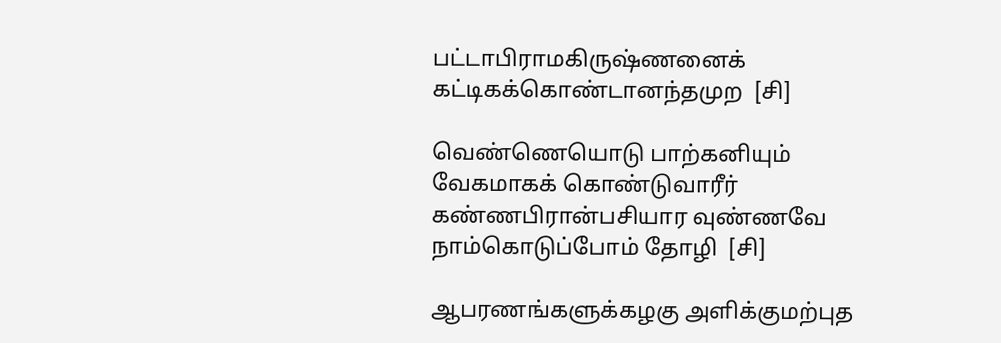பட்டாபிராமகிருஷ்ணனைக் கட்டிகக்கொண்டானந்தமுற  [சி]

வெண்ணெயொடு பாற்கனியும் வேகமாகக் கொண்டுவாரீர்
கண்ணபிரான்பசியார வுண்ணவே நாம்கொடுப்போம் தோழி  [சி]

ஆபரணங்களுக்கழகு அளிக்குமற்புத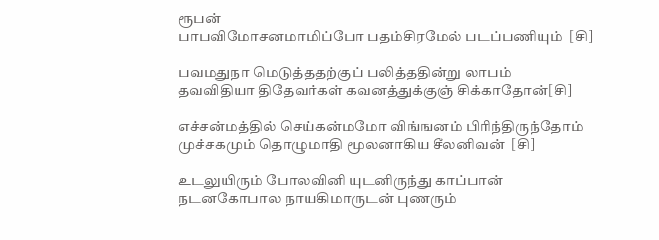ரூபன்
பாபவிமோசனமாமிப்போ பதம்சிரமேல் படப்பணியும்  [சி]

பவமதுநா மெடுத்ததற்குப் பலித்ததின்று லாபம்
தவவிதியா திதேவர்கள் கவனத்துக்குஞ் சிக்காதோன்[சி]

எச்சன்மத்தில் செய்கன்மமோ விங்ஙனம் பிரிந்திருந்தோம்
முச்சகமும் தொழுமாதி மூலனாகிய சீலனிவன்  [சி]

உடலுயிரும் போலவினி யுடனிருந்து காப்பான்
நடனகோபால நாயகிமாருடன் புணரும்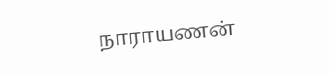நாராயணன்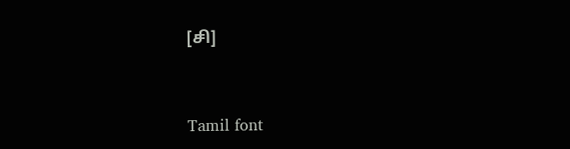[சி]


Tamil font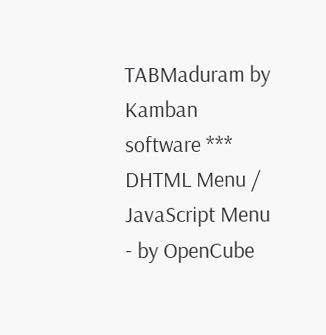TABMaduram by Kamban software *** DHTML Menu / JavaScript Menu - by OpenCube